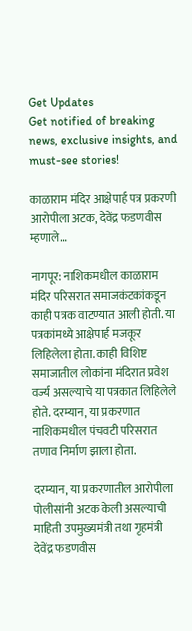Get Updates
Get notified of breaking news, exclusive insights, and must-see stories!

काळाराम मंदिर आक्षेपार्ह पत्र प्रकरणी आरोपीला अटक, देवेंद्र फडणवीस म्हणाले…

नागपूर: नाशिकमधील काळाराम मंदिर परिसरात समाजकंटकांकडून काही पत्रक वाटण्यात आली होती. या पत्रकांमध्ये आक्षेपार्ह मजकूर लिहिलेला होता. काही विशिष्ट समाजातील लोकांना मंदिरात प्रवेश वर्ज्य असल्याचे या पत्रकात लिहिलेले होते. दरम्यान, या प्रकरणात नाशिकमधील पंचवटी परिसरात तणाव निर्माण झाला होता.

दरम्यान, या प्रकरणातील आरोपीला पोलीसांनी अटक केली असल्याची माहिती उपमुख्यमंत्री तथा गृहमंत्री देवेंद्र फडणवीस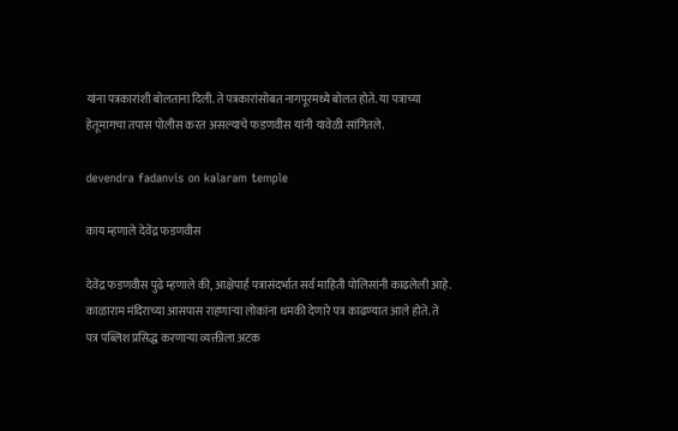यांना पत्रकारांशी बोलताना दिली. ते पत्रकारांसोबत नागपूरमध्ये बोलत होते. या पत्राच्या हेतूमागचा तपास पोलीस करत असल्याचे फडणवीस यांनी यावेळी सांगितले.

devendra fadanvis on kalaram temple

काय म्हणाले देवेंद्र फडणवीस

देवेंद्र फडणवीस पुढे म्हणाले की, आक्षेपार्ह पत्रासंदर्भात सर्व माहिती पोलिसांनी काढलेली आहे. काळाराम मंदिराच्या आसपास राहणाऱ्या लोकांना धमकी देणारे पत्र काढण्यात आले होते. ते पत्र पब्लिश प्रसिद्ध करणाऱ्या व्यक्तीला अटक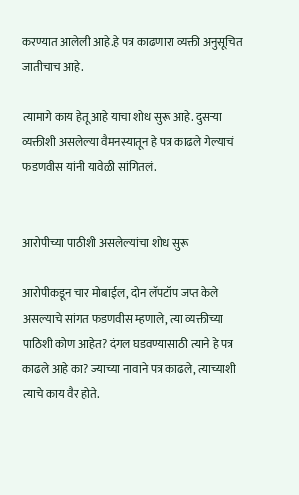करण्यात आलेली आहे.हे पत्र काढणारा व्यक्ती अनुसूचित जातीचाच आहे.

त्यामागे काय हेतू आहे याचा शोध सुरू आहे. दुसऱ्या व्यक्तीशी असलेल्या वैमनस्यातून हे पत्र काढले गेल्याचं फडणवीस यांनी यावेळी सांगितलं.


आरोपीच्या पाठीशी असलेल्यांचा शोध सुरू

आरोपीकडून चार मोबाईल, दोन लॅपटॉप जप्त केले असल्याचे सांगत फडणवीस म्हणाले, त्या व्यक्तीच्या पाठिशी कोण आहेत? दंगल घडवण्यासाठी त्याने हे पत्र काढले आहे का? ज्याच्या नावाने पत्र काढले, त्याच्याशी त्याचे काय वैर होते.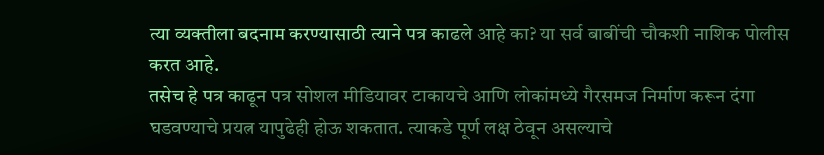त्या व्यक्तीला बदनाम करण्यासाठी त्याने पत्र काढले आहे का? या सर्व बाबींची चौकशी नाशिक पोलीस करत आहे.
तसेच हे पत्र काढून पत्र सोशल मीडियावर टाकायचे आणि लोकांमध्ये गैरसमज निर्माण करून दंगा घडवण्याचे प्रयत्न यापुढेही होऊ शकतात. त्याकडे पूर्ण लक्ष ठेवून असल्याचे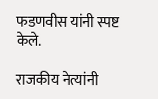फडणवीस यांनी स्पष्ट केले.

राजकीय नेत्यांनी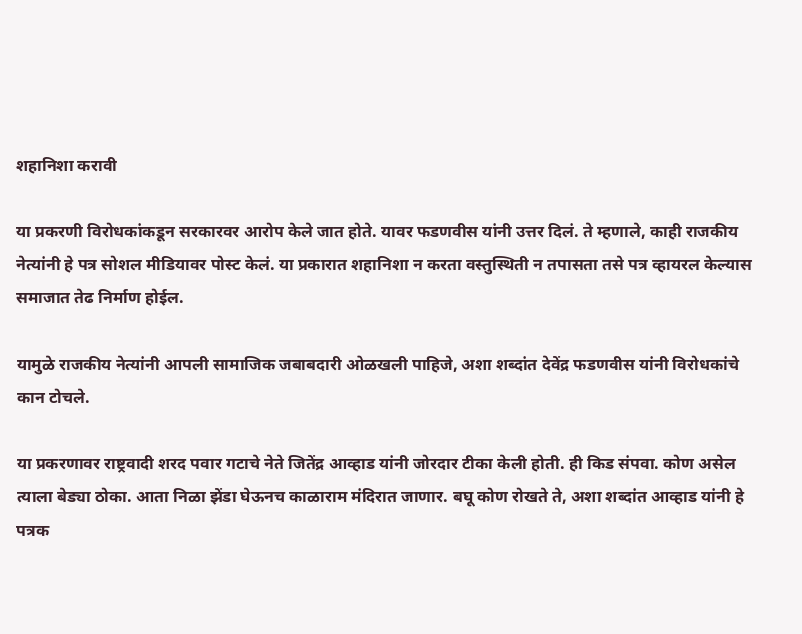शहानिशा करावी

या प्रकरणी विरोधकांकडून सरकारवर आरोप केले जात होते. यावर फडणवीस यांनी उत्तर दिलं. ते म्हणाले, काही राजकीय नेत्यांनी हे पत्र सोशल मीडियावर पोस्ट केलं. या प्रकारात शहानिशा न करता वस्तुस्थिती न तपासता तसे पत्र व्हायरल केल्यास समाजात तेढ निर्माण होईल.

यामुळे राजकीय नेत्यांनी आपली सामाजिक जबाबदारी ओळखली पाहिजे, अशा शब्दांत देवेंद्र फडणवीस यांनी विरोधकांचे कान टोचले.

या प्रकरणावर राष्ट्रवादी शरद पवार गटाचे नेते जितेंद्र आव्हाड यांनी जोरदार टीका केली होती. ही किड संपवा. कोण असेल त्याला बेड्या ठोका. आता निळा झेंडा घेऊनच काळाराम मंदिरात जाणार. बघू कोण रोखते ते, अशा शब्दांत आव्हाड यांनी हे पत्रक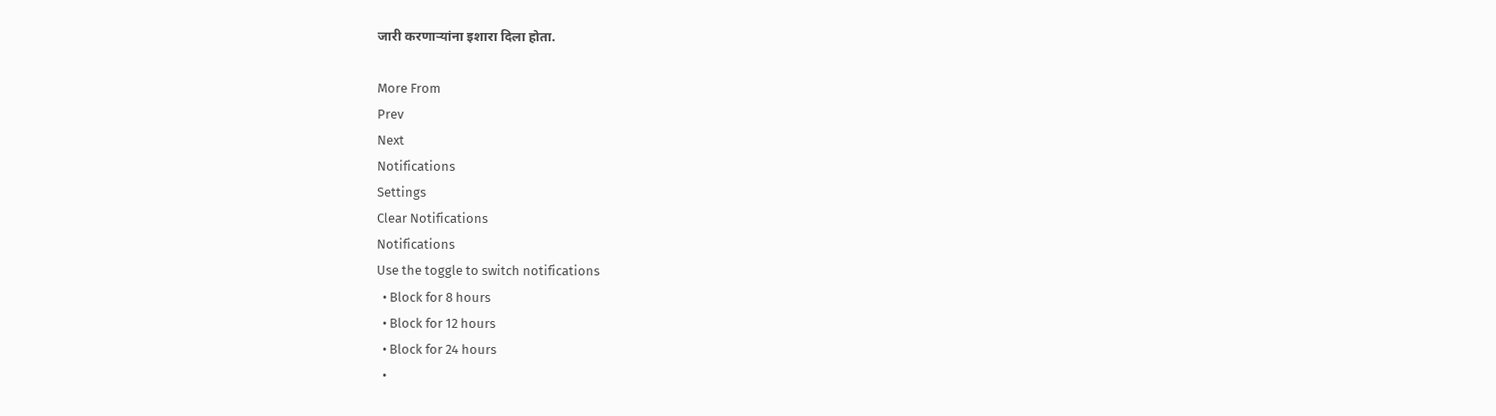जारी करणाऱ्यांना इशारा दिला होता.

More From
Prev
Next
Notifications
Settings
Clear Notifications
Notifications
Use the toggle to switch notifications
  • Block for 8 hours
  • Block for 12 hours
  • Block for 24 hours
  •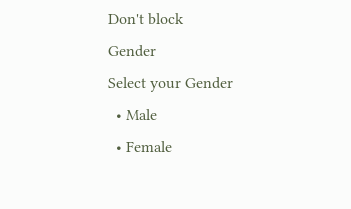Don't block
Gender
Select your Gender
  • Male
  • Female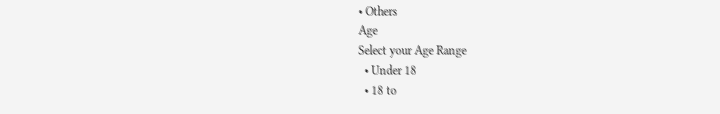• Others
Age
Select your Age Range
  • Under 18
  • 18 to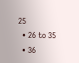25
  • 26 to 35
  • 36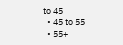to 45
  • 45 to 55
  • 55+